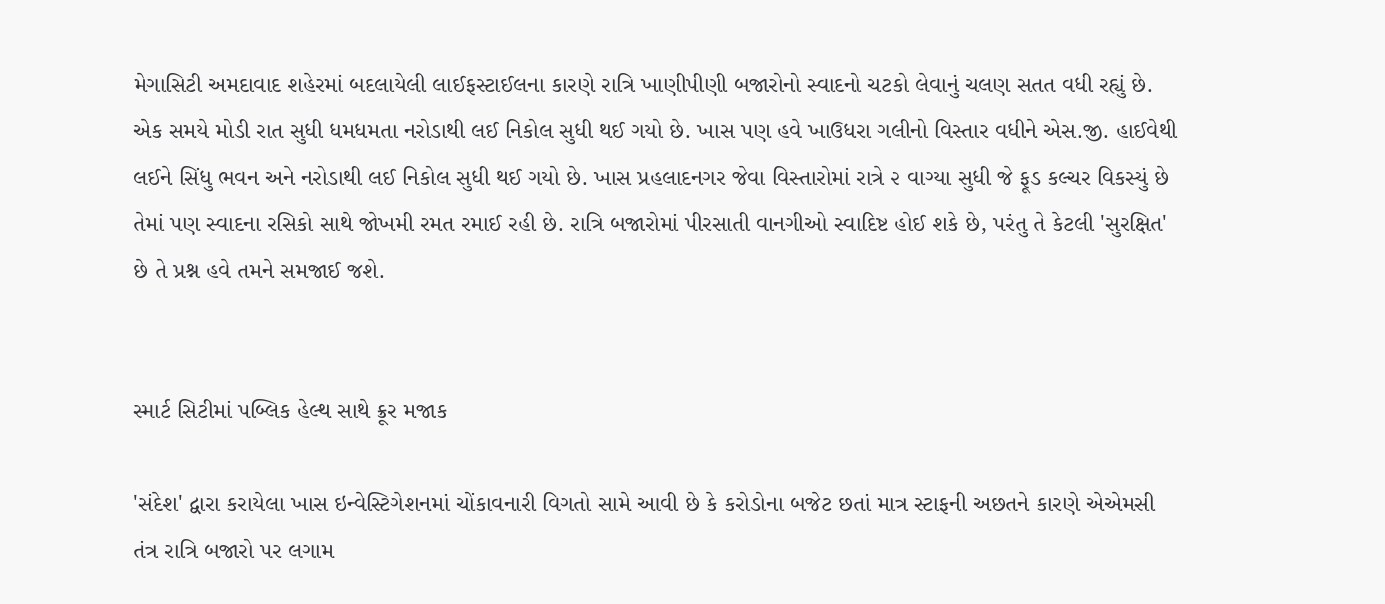મેગાસિટી અમદાવાદ શહેરમાં બદલાયેલી લાઈફસ્ટાઈલના કારણે રાત્રિ ખાણીપીણી બજારોનો સ્વાદનો ચટકો લેવાનું ચલણ સતત વધી રહ્યું છે. એક સમયે મોડી રાત સુધી ધમધમતા નરોડાથી લઈ નિકોલ સુધી થઈ ગયો છે. ખાસ પણ હવે ખાઉધરા ગલીનો વિસ્તાર વધીને એસ.જી. હાઈવેથી લઈને સિંધુ ભવન અને નરોડાથી લઈ નિકોલ સુધી થઈ ગયો છે. ખાસ પ્રહલાદનગર જેવા વિસ્તારોમાં રાત્રે ૨ વાગ્યા સુધી જે ફૂડ કલ્ચર વિકસ્યું છે તેમાં પણ સ્વાદના રસિકો સાથે જોખમી રમત રમાઈ રહી છે. રાત્રિ બજારોમાં પીરસાતી વાનગીઓ સ્વાદિષ્ટ હોઈ શકે છે, પરંતુ તે કેટલી 'સુરક્ષિત' છે તે પ્રશ્ન હવે તમને સમજાઈ જશે.


સ્માર્ટ સિટીમાં પબ્લિક હેલ્થ સાથે ક્રૂર મજાક

'સંદેશ' દ્વારા કરાયેલા ખાસ ઇન્વેસ્ટિગેશનમાં ચોંકાવનારી વિગતો સામે આવી છે કે કરોડોના બજેટ છતાં માત્ર સ્ટાફની અછતને કારણે એએમસી તંત્ર રાત્રિ બજારો પર લગામ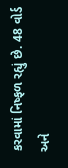કરવામાં નિષ્ફળ રહ્યું છે. 48 વોર્ડ અને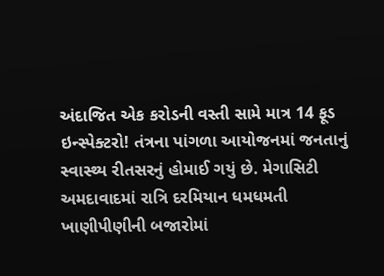અંદાજિત એક કરોડની વસ્તી સામે માત્ર 14 ફૂડ ઇન્સ્પેક્ટરો! તંત્રના પાંગળા આયોજનમાં જનતાનું સ્વાસ્થ્ય રીતસરનું હોમાઈ ગયું છે. મેગાસિટી અમદાવાદમાં રાત્રિ દરમિયાન ધમધમતી ખાણીપીણીની બજારોમાં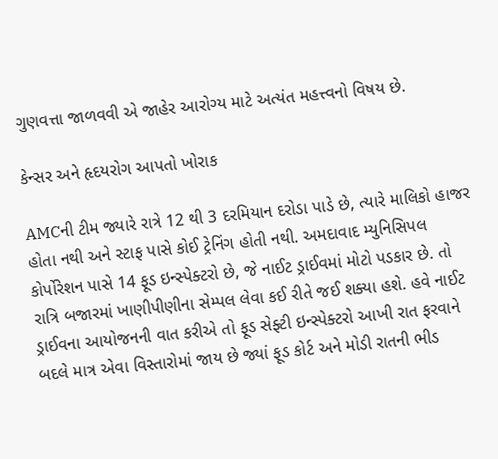ગુણવત્તા જાળવવી એ જાહેર આરોગ્ય માટે અત્યંત મહત્ત્વનો વિષય છે.

કેન્સર અને હૃદયરોગ આપતો ખોરાક

AMCની ટીમ જ્યારે રાત્રે 12 થી 3 દરમિયાન દરોડા પાડે છે, ત્યારે માલિકો હાજર હોતા નથી અને સ્ટાફ પાસે કોઈ ટ્રેનિંગ હોતી નથી. અમદાવાદ મ્યુનિસિપલ કોર્પોરેશન પાસે 14 ફૂડ ઇન્સ્પેક્ટરો છે, જે નાઈટ ડ્રાઈવમાં મોટો પડકાર છે. તો રાત્રિ બજારમાં ખાણીપીણીના સેમ્પલ લેવા કઈ રીતે જઈ શક્યા હશે. હવે નાઈટ ડ્રાઈવના આયોજનની વાત કરીએ તો ફૂડ સેફ્ટી ઇન્સ્પેક્ટરો આખી રાત ફરવાને બદલે માત્ર એવા વિસ્તારોમાં જાય છે જ્યાં ફૂડ કોર્ટ અને મોડી રાતની ભીડ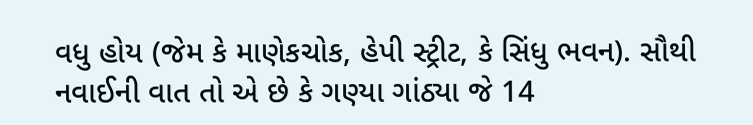વધુ હોય (જેમ કે માણેકચોક, હેપી સ્ટ્રીટ, કે સિંધુ ભવન). સૌથી નવાઈની વાત તો એ છે કે ગણ્યા ગાંઠ્યા જે 14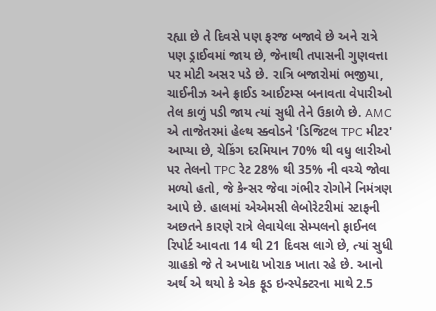રહ્યા છે તે દિવસે પણ ફરજ બજાવે છે અને રાત્રે પણ ડ્રાઈવમાં જાય છે, જેનાથી તપાસની ગુણવત્તા પર મોટી અસર પડે છે. રાત્રિ બજારોમાં ભજીયા, ચાઈનીઝ અને ફ્રાઈડ આઈટમ્સ બનાવતા વેપારીઓ તેલ કાળું પડી જાય ત્યાં સુધી તેને ઉકાળે છે. AMC એ તાજેતરમાં હેલ્થ સ્ક્વોડને 'ડિજિટલ TPC મીટર' આપ્યા છે, ચેકિંગ દરમિયાન 70% થી વધુ લારીઓ પર તેલનો TPC રેટ 28% થી 35% ની વચ્ચે જોવા મળ્યો હતો, જે કેન્સર જેવા ગંભીર રોગોને નિમંત્રણ આપે છે. હાલમાં એએમસી લેબોરેટરીમાં સ્ટાફની અછતને કારણે રાત્રે લેવાયેલા સેમ્પલનો ફાઈનલ રિપોર્ટ આવતા 14 થી 21 દિવસ લાગે છે, ત્યાં સુધી ગ્રાહકો જે તે અખાદ્ય ખોરાક ખાતા રહે છે. આનો અર્થ એ થયો કે એક ફૂડ ઇન્સ્પેક્ટરના માથે 2.5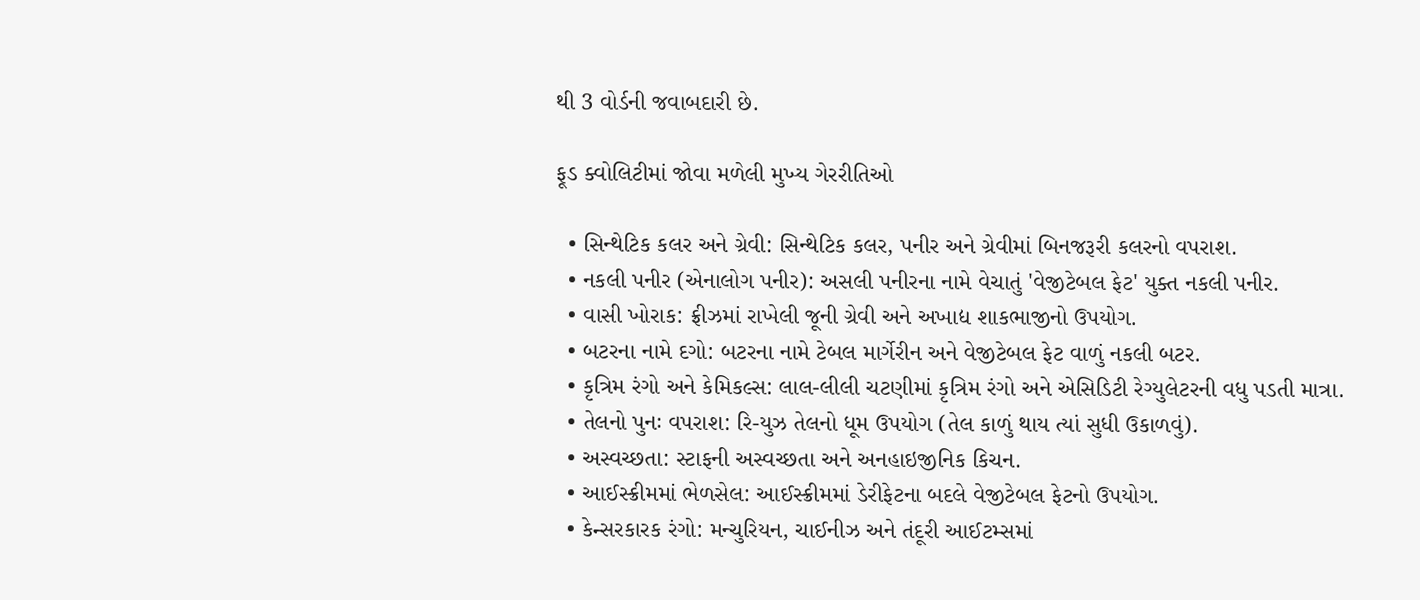થી 3 વોર્ડની જવાબદારી છે.

ફૂડ ક્વોલિટીમાં જોવા મળેલી મુખ્ય ગેરરીતિઓ

  • સિન્થેટિક કલર અને ગ્રેવી: સિન્થેટિક કલર, પનીર અને ગ્રેવીમાં બિનજરૂરી કલરનો વપરાશ.
  • નકલી પનીર (એનાલોગ પનીર): અસલી પનીરના નામે વેચાતું 'વેજીટેબલ ફેટ' યુક્ત નકલી પનીર.
  • વાસી ખોરાક: ફ્રીઝમાં રાખેલી જૂની ગ્રેવી અને અખાદ્ય શાકભાજીનો ઉપયોગ.
  • બટરના નામે દગો: બટરના નામે ટેબલ માર્ગેરીન અને વેજીટેબલ ફેટ વાળું નકલી બટર.
  • કૃત્રિમ રંગો અને કેમિકલ્સ: લાલ-લીલી ચટણીમાં કૃત્રિમ રંગો અને એસિડિટી રેગ્યુલેટરની વધુ પડતી માત્રા.
  • તેલનો પુનઃ વપરાશ: રિ-યુઝ તેલનો ધૂમ ઉપયોગ (તેલ કાળું થાય ત્યાં સુધી ઉકાળવું).
  • અસ્વચ્છતા: સ્ટાફની અસ્વચ્છતા અને અનહાઇજીનિક કિચન.
  • આઈસ્ક્રીમમાં ભેળસેલ: આઈસ્ક્રીમમાં ડેરીફેટના બદલે વેજીટેબલ ફેટનો ઉપયોગ.
  • કેન્સરકારક રંગો: મન્ચુરિયન, ચાઈનીઝ અને તંદૂરી આઈટમ્સમાં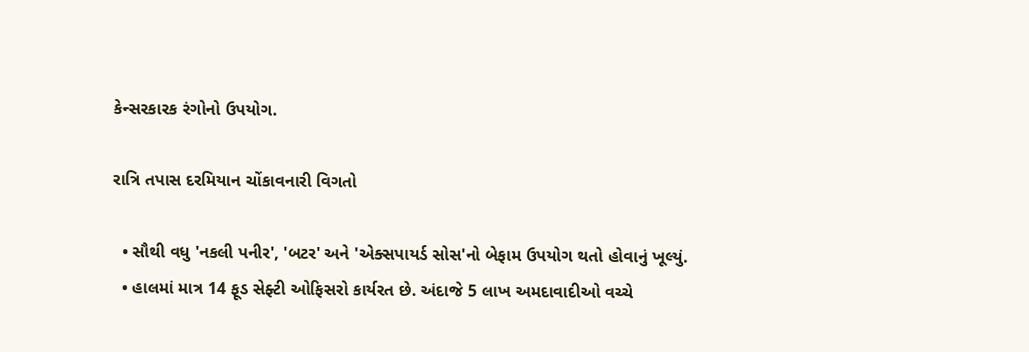કેન્સરકારક રંગોનો ઉપયોગ.

રાત્રિ તપાસ દરમિયાન ચોંકાવનારી વિગતો

  • સૌથી વધુ 'નકલી પનીર', 'બટર' અને 'એક્સપાયર્ડ સોસ'નો બેફામ ઉપયોગ થતો હોવાનું ખૂલ્યું.
  • હાલમાં માત્ર 14 ફૂડ સેફ્ટી ઓફિસરો કાર્યરત છે. અંદાજે 5 લાખ અમદાવાદીઓ વચ્ચે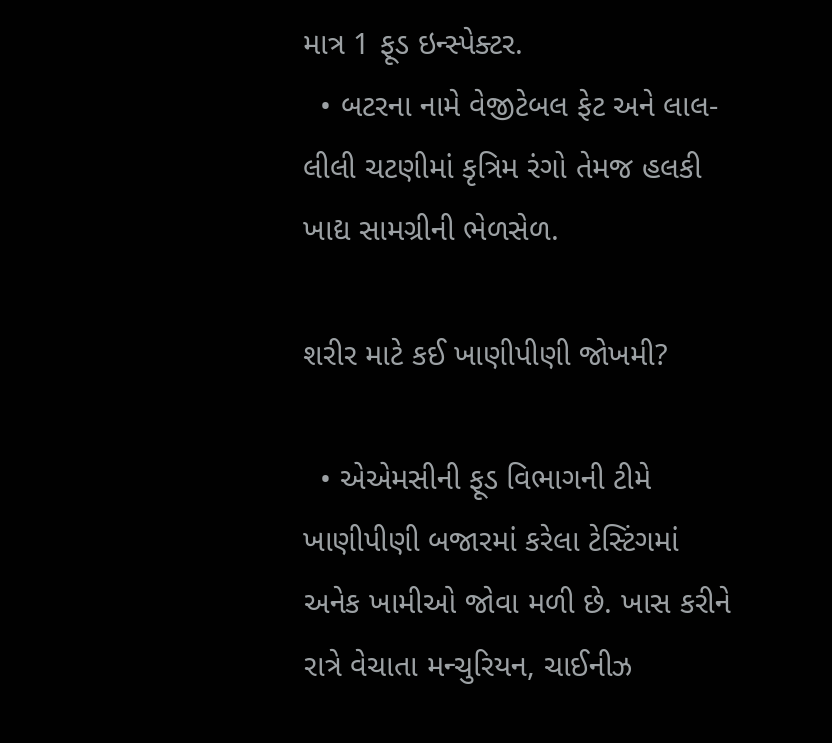માત્ર 1 ફૂડ ઇન્સ્પેક્ટર.
  • બટરના નામે વેજીટેબલ ફેટ અને લાલ-લીલી ચટણીમાં કૃત્રિમ રંગો તેમજ હલકી ખાદ્ય સામગ્રીની ભેળસેળ.

શરીર માટે કઈ ખાણીપીણી જોખમી?

  • એએમસીની ફૂડ વિભાગની ટીમે ખાણીપીણી બજારમાં કરેલા ટેસ્ટિંગમાં અનેક ખામીઓ જોવા મળી છે. ખાસ કરીને રાત્રે વેચાતા મન્ચુરિયન, ચાઈનીઝ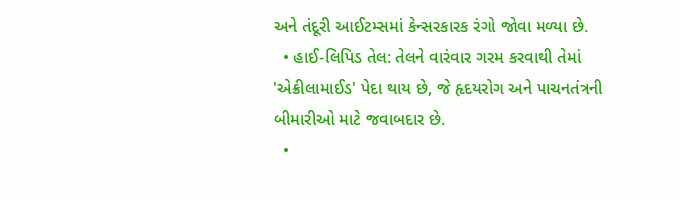અને તંદૂરી આઈટમ્સમાં કેન્સરકારક રંગો જોવા મળ્યા છે.
  • હાઈ-લિપિડ તેલ: તેલને વારંવાર ગરમ કરવાથી તેમાં 'એક્રીલામાઈડ' પેદા થાય છે, જે હૃદયરોગ અને પાચનતંત્રની બીમારીઓ માટે જવાબદાર છે.
  •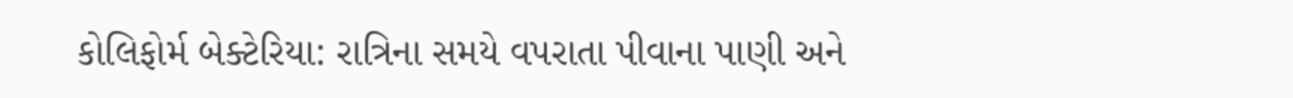કોલિફોર્મ બેક્ટેરિયા: રાત્રિના સમયે વપરાતા પીવાના પાણી અને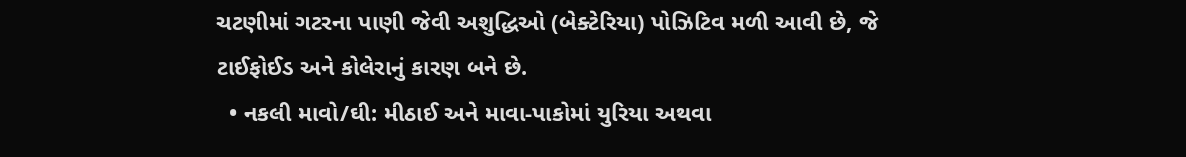ચટણીમાં ગટરના પાણી જેવી અશુદ્ધિઓ (બેક્ટેરિયા) પોઝિટિવ મળી આવી છે, જે ટાઈફોઈડ અને કોલેરાનું કારણ બને છે.
  • નકલી માવો/ઘી: મીઠાઈ અને માવા-પાકોમાં યુરિયા અથવા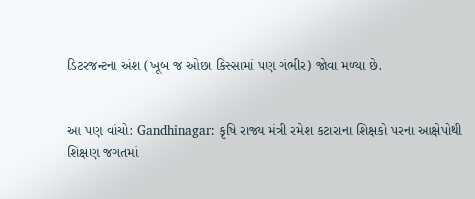ડિટરજન્ટના અંશ (ખૂબ જ ઓછા કિસ્સામાં પણ ગંભીર) જોવા મળ્યા છે.


આ પણ વાંચો: Gandhinagar: કૃષિ રાજ્ય મંત્રી રમેશ કટારાના શિક્ષકો પરના આક્ષેપોથી શિક્ષણ જગતમાં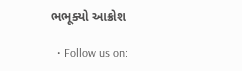ભભૂક્યો આક્રોશ

  • Follow us on: